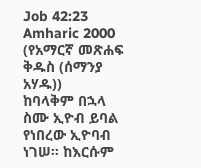Job 42:23
Amharic 2000 (የአማርኛ መጽሐፍ ቅዱስ (ሰማንያ አሃዱ))
ከባላቅም በኋላ ስሙ ኢዮብ ይባል የነበረው ኢዮባብ ነገሠ። ከእርሱም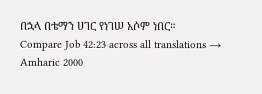በኋላ በቴማን ሀገር የነገሠ አሶም ነበር።
Compare Job 42:23 across all translations →
Amharic 2000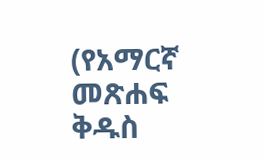(የአማርኛ መጽሐፍ ቅዱስ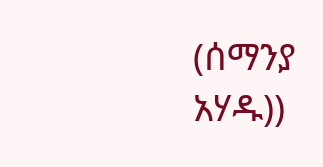(ሰማንያ አሃዱ))